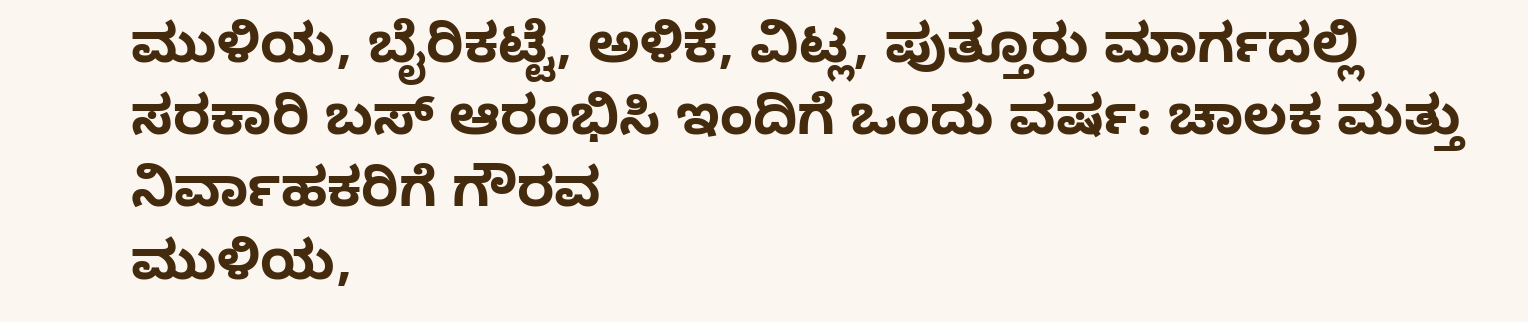ಮುಳಿಯ, ಬೈರಿಕಟ್ಟೆ, ಅಳಿಕೆ, ವಿಟ್ಲ, ಪುತ್ತೂರು ಮಾರ್ಗದಲ್ಲಿ ಸರಕಾರಿ ಬಸ್ ಆರಂಭಿಸಿ ಇಂದಿಗೆ ಒಂದು ವರ್ಷ: ಚಾಲಕ ಮತ್ತು ನಿರ್ವಾಹಕರಿಗೆ ಗೌರವ
ಮುಳಿಯ,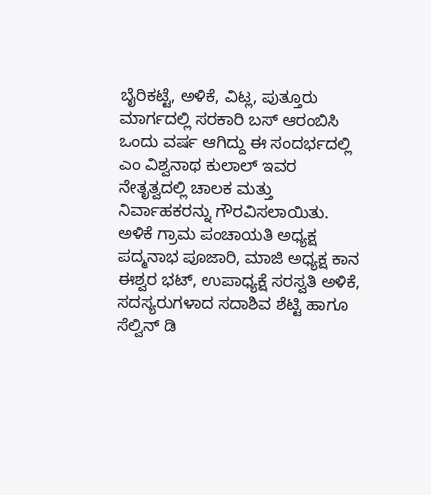ಬೈರಿಕಟ್ಟೆ, ಅಳಿಕೆ, ವಿಟ್ಲ, ಪುತ್ತೂರು ಮಾರ್ಗದಲ್ಲಿ ಸರಕಾರಿ ಬಸ್ ಆರಂಬಿಸಿ ಒಂದು ವರ್ಷ ಆಗಿದ್ದು ಈ ಸಂದರ್ಭದಲ್ಲಿ ಎಂ ವಿಶ್ವನಾಥ ಕುಲಾಲ್ ಇವರ ನೇತೃತ್ವದಲ್ಲಿ ಚಾಲಕ ಮತ್ತು ನಿರ್ವಾಹಕರನ್ನು ಗೌರವಿಸಲಾಯಿತು.
ಅಳಿಕೆ ಗ್ರಾಮ ಪಂಚಾಯತಿ ಅಧ್ಯಕ್ಷ ಪದ್ಮನಾಭ ಪೂಜಾರಿ, ಮಾಜಿ ಅಧ್ಯಕ್ಷ ಕಾನ ಈಶ್ವರ ಭಟ್, ಉಪಾಧ್ಯಕ್ಷೆ ಸರಸ್ವತಿ ಅಳಿಕೆ, ಸದಸ್ಯರುಗಳಾದ ಸದಾಶಿವ ಶೆಟ್ಟಿ ಹಾಗೂ ಸೆಲ್ವಿನ್ ಡಿ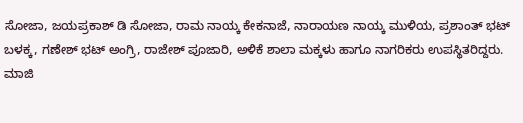ಸೋಜಾ, ಜಯಪ್ರಕಾಶ್ ಡಿ ಸೋಜಾ, ರಾಮ ನಾಯ್ಕ ಕೇಕನಾಜೆ, ನಾರಾಯಣ ನಾಯ್ಕ ಮುಳಿಯ, ಪ್ರಶಾಂತ್ ಭಟ್ ಬಳಕ್ಕ, ಗಣೇಶ್ ಭಟ್ ಅಂಗ್ರಿ, ರಾಜೇಶ್ ಪೂಜಾರಿ, ಅಳಿಕೆ ಶಾಲಾ ಮಕ್ಕಳು ಹಾಗೂ ನಾಗರಿಕರು ಉಪಸ್ಥಿತರಿದ್ದರು.
ಮಾಜಿ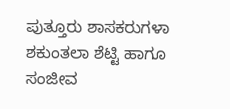ಪುತ್ತೂರು ಶಾಸಕರುಗಳಾ ಶಕುಂತಲಾ ಶೆಟ್ಟಿ ಹಾಗೂ ಸಂಜೀವ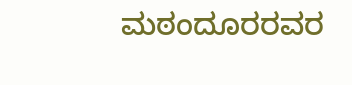ಮಠಂದೂರರವರ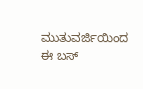ಮುತುವರ್ಜಿಯಿಂದ ಈ ಬಸ್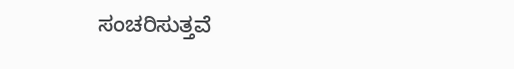ಸಂಚರಿಸುತ್ತವೆ